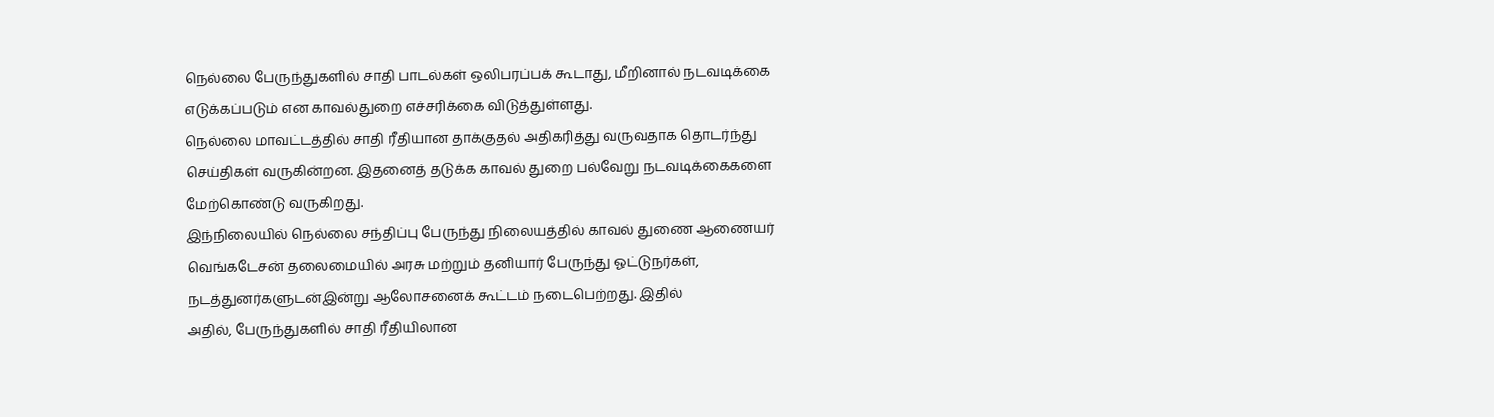நெல்லை பேருந்துகளில் சாதி பாடல்கள் ஒலிபரப்பக் கூடாது, மீறினால் நடவடிக்கை எடுக்கப்படும் என காவல்துறை எச்சரிக்கை விடுத்துள்ளது.
நெல்லை மாவட்டத்தில் சாதி ரீதியான தாக்குதல் அதிகரித்து வருவதாக தொடர்ந்து செய்திகள் வருகின்றன. இதனைத் தடுக்க காவல் துறை பல்வேறு நடவடிக்கைகளை மேற்கொண்டு வருகிறது.
இந்நிலையில் நெல்லை சந்திப்பு பேருந்து நிலையத்தில் காவல் துணை ஆணையர் வெங்கடேசன் தலைமையில் அரசு மற்றும் தனியார் பேருந்து ஓட்டுநர்கள், நடத்துனர்களுடன்இன்று ஆலோசனைக் கூட்டம் நடைபெற்றது. இதில்
அதில், பேருந்துகளில் சாதி ரீதியிலான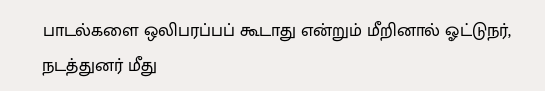பாடல்களை ஒலிபரப்பப் கூடாது என்றும் மீறினால் ஓட்டுநர், நடத்துனர் மீது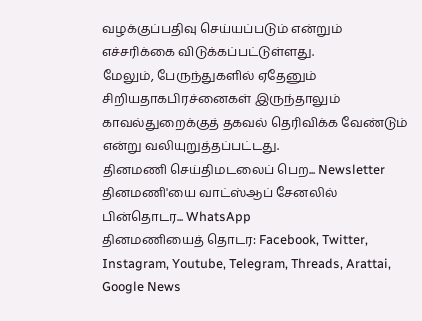வழக்குப்பதிவு செய்யப்படும் என்றும் எச்சரிக்கை விடுக்கப்பட்டுள்ளது.
மேலும், பேருந்துகளில் ஏதேனும் சிறியதாகபிரச்னைகள் இருந்தாலும் காவல்துறைக்குத் தகவல் தெரிவிக்க வேண்டும் என்று வலியுறுத்தப்பட்டது.
தினமணி செய்திமடலைப் பெற... Newsletter
தினமணி'யை வாட்ஸ்ஆப் சேனலில் பின்தொடர... WhatsApp
தினமணியைத் தொடர: Facebook, Twitter, Instagram, Youtube, Telegram, Threads, Arattai, Google News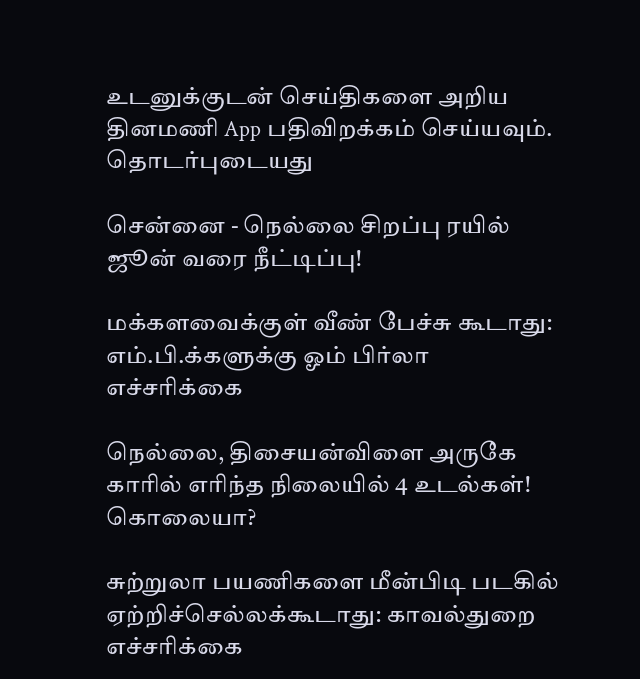உடனுக்குடன் செய்திகளை அறிய தினமணி App பதிவிறக்கம் செய்யவும்.
தொடர்புடையது

சென்னை - நெல்லை சிறப்பு ரயில் ஜூன் வரை நீட்டிப்பு!

மக்களவைக்குள் வீண் பேச்சு கூடாது: எம்.பி.க்களுக்கு ஓம் பிர்லா எச்சரிக்கை

நெல்லை, திசையன்விளை அருகே காரில் எரிந்த நிலையில் 4 உடல்கள்! கொலையா?

சுற்றுலா பயணிகளை மீன்பிடி படகில் ஏற்றிச்செல்லக்கூடாது: காவல்துறை எச்சரிக்கை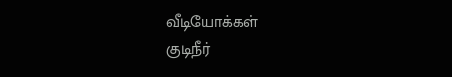வீடியோக்கள்
குடிநீர்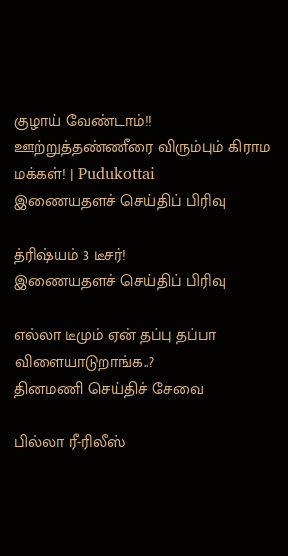குழாய் வேண்டாம்!! ஊற்றுத்தண்ணீரை விரும்பும் கிராம மக்கள்! | Pudukottai
இணையதளச் செய்திப் பிரிவு

த்ரிஷ்யம் 3 டீசர்!
இணையதளச் செய்திப் பிரிவு

எல்லா டீமும் ஏன் தப்பு தப்பா விளையாடுறாங்க..?
தினமணி செய்திச் சேவை

பில்லா ரீ-ரிலீஸ்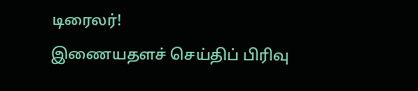டிரைலர்!
இணையதளச் செய்திப் பிரிவு